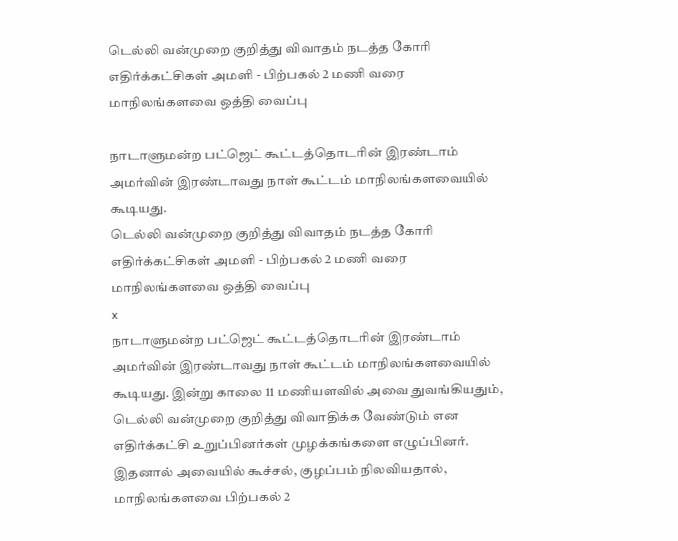டெல்லி வன்முறை குறித்து விவாதம் நடத்த கோரி எதிர்க்கட்சிகள் அமளி - பிற்பகல் 2 மணி வரை மாநிலங்களவை ஒத்தி வைப்பு

நாடாளுமன்ற பட்ஜெட் கூட்டத்தொடரின் இரண்டாம் அமர்வின் இரண்டாவது நாள் கூட்டம் மாநிலங்களவையில் கூடியது.
டெல்லி வன்முறை குறித்து விவாதம் நடத்த கோரி எதிர்க்கட்சிகள் அமளி - பிற்பகல் 2 மணி வரை மாநிலங்களவை ஒத்தி வைப்பு
x
நாடாளுமன்ற பட்ஜெட் கூட்டத்தொடரின் இரண்டாம் அமர்வின் இரண்டாவது நாள் கூட்டம் மாநிலங்களவையில் கூடியது. இன்று காலை 11 மணியளவில் அவை துவங்கியதும், டெல்லி வன்முறை குறித்து விவாதிக்க வேண்டும் என எதிர்க்கட்சி உறுப்பினர்கள் முழக்கங்களை எழுப்பினர். இதனால் அவையில் கூச்சல், குழப்பம் நிலவியதால், மாநிலங்களவை பிற்பகல் 2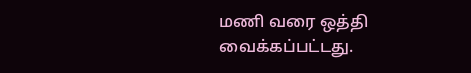மணி வரை ஒத்தி வைக்கப்பட்டது.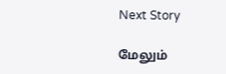Next Story

மேலும்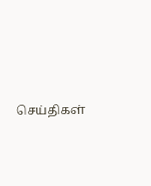செய்திகள்